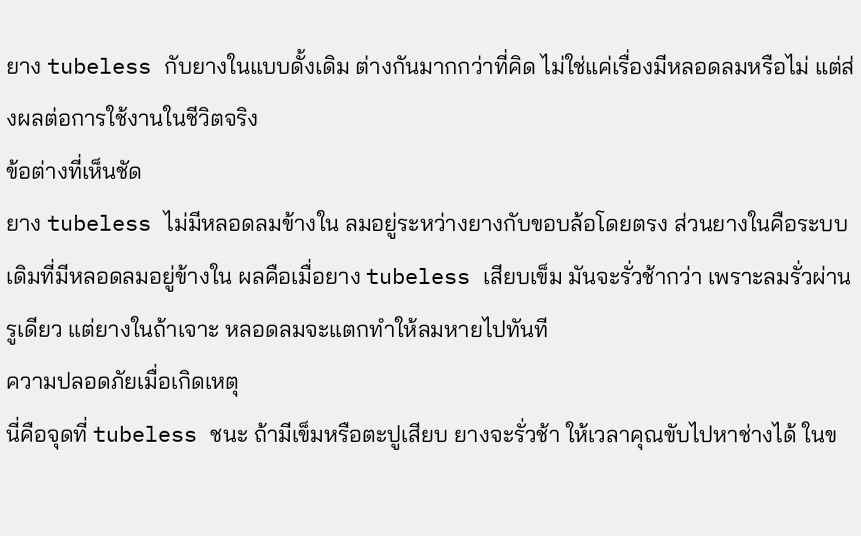ยาง tubeless กับยางในแบบดั้งเดิม ต่างกันมากกว่าที่คิด ไม่ใช่แค่เรื่องมีหลอดลมหรือไม่ แต่ส่งผลต่อการใช้งานในชีวิตจริง
ข้อต่างที่เห็นชัด
ยาง tubeless ไม่มีหลอดลมข้างใน ลมอยู่ระหว่างยางกับขอบล้อโดยตรง ส่วนยางในคือระบบเดิมที่มีหลอดลมอยู่ข้างใน ผลคือเมื่อยาง tubeless เสียบเข็ม มันจะรั่วช้ากว่า เพราะลมรั่วผ่านรูเดียว แต่ยางในถ้าเจาะ หลอดลมจะแตกทำให้ลมหายไปทันที
ความปลอดภัยเมื่อเกิดเหตุ
นี่คือจุดที่ tubeless ชนะ ถ้ามีเข็มหรือตะปูเสียบ ยางจะรั่วช้า ให้เวลาคุณขับไปหาช่างได้ ในข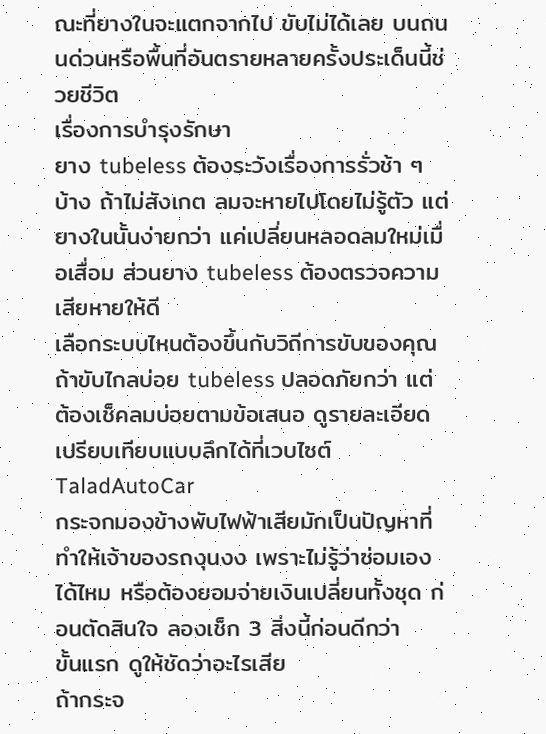ณะที่ยางในจะแตกจากไป ขับไม่ได้เลย บนถนนด่วนหรือพื้นที่อันตรายหลายครั้งประเด็นนี้ช่วยชีวิต
เรื่องการบำรุงรักษา
ยาง tubeless ต้องระวังเรื่องการรั่วช้า ๆ บ้าง ถ้าไม่สังเกต ลมจะหายไปโดยไม่รู้ตัว แต่ยางในนั้นง่ายกว่า แค่เปลี่ยนหลอดลมใหม่เมื่อเสื่อม ส่วนยาง tubeless ต้องตรวจความเสียหายให้ดี
เลือกระบบไหนต้องขึ้นกับวิถีการขับของคุณ ถ้าขับไกลบ่อย tubeless ปลอดภัยกว่า แต่ต้องเช็คลมบ่อยตามข้อเสนอ ดูรายละเอียดเปรียบเทียบแบบลึกได้ที่เวบไซต์ TaladAutoCar
กระจกมองข้างพับไฟฟ้าเสียมักเป็นปัญหาที่ทำให้เจ้าของรถงุนงง เพราะไม่รู้ว่าซ่อมเองได้ไหม หรือต้องยอมจ่ายเงินเปลี่ยนทั้งชุด ก่อนตัดสินใจ ลองเช็ก 3 สิ่งนี้ก่อนดีกว่า
ขั้นแรก ดูให้ชัดว่าอะไรเสีย
ถ้ากระจ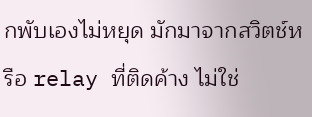กพับเองไม่หยุด มักมาจากสวิตช์หรือ relay ที่ติดค้าง ไม่ใช่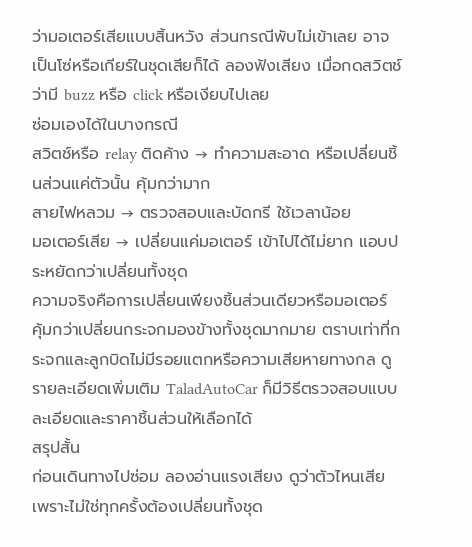ว่ามอเตอร์เสียแบบสิ้นหวัง ส่วนกรณีพับไม่เข้าเลย อาจเป็นโซ่หรือเกียร์ในชุดเสียก็ได้ ลองฟังเสียง เมื่อกดสวิตช์ว่ามี buzz หรือ click หรือเงียบไปเลย
ซ่อมเองได้ในบางกรณี
สวิตช์หรือ relay ติดค้าง → ทำความสะอาด หรือเปลี่ยนชิ้นส่วนแค่ตัวนั้น คุ้มกว่ามาก
สายไฟหลวม → ตรวจสอบและบัดกรี ใช้เวลาน้อย
มอเตอร์เสีย → เปลี่ยนแค่มอเตอร์ เข้าไปได้ไม่ยาก แอบประหยัดกว่าเปลี่ยนทั้งชุด
ความจริงคือการเปลี่ยนเพียงชิ้นส่วนเดียวหรือมอเตอร์ คุ้มกว่าเปลี่ยนกระจกมองข้างทั้งชุดมากมาย ตราบเท่าที่กระจกและลูกบิดไม่มีรอยแตกหรือความเสียหายทางกล ดูรายละเอียดเพิ่มเติม TaladAutoCar ก็มีวิธีตรวจสอบแบบละเอียดและราคาชิ้นส่วนให้เลือกได้
สรุปสั้น
ก่อนเดินทางไปซ่อม ลองอ่านแรงเสียง ดูว่าตัวไหนเสีย เพราะไม่ใช่ทุกครั้งต้องเปลี่ยนทั้งชุด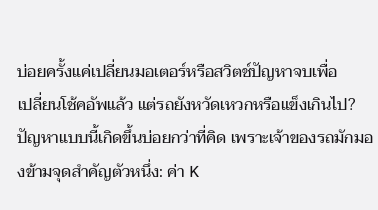บ่อยครั้งแค่เปลี่ยนมอเตอร์หรือสวิตช์ปัญหาจบเพื่อ
เปลี่ยนโช้คอัพแล้ว แต่รถยังหวัดเหวกหรือแข็งเกินไป? ปัญหาแบบนี้เกิดขึ้นบ่อยกว่าที่คิด เพราะเจ้าของรถมักมองข้ามจุดสำคัญตัวหนึ่ง: ค่า K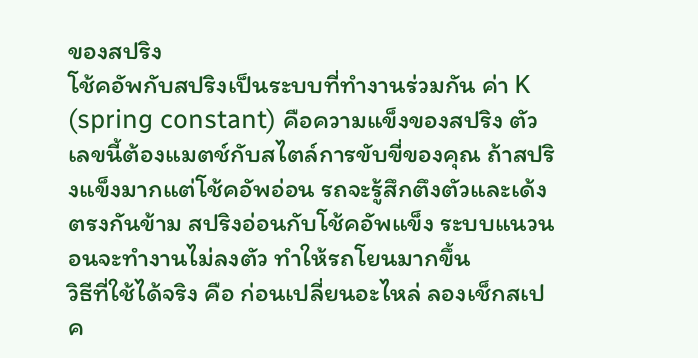ของสปริง
โช้คอัพกับสปริงเป็นระบบที่ทำงานร่วมกัน ค่า K (spring constant) คือความแข็งของสปริง ตัวเลขนี้ต้องแมตช์กับสไตล์การขับขี่ของคุณ ถ้าสปริงแข็งมากแต่โช้คอัพอ่อน รถจะรู้สึกตึงตัวและเด้ง ตรงกันข้าม สปริงอ่อนกับโช้คอัพแข็ง ระบบแนวนอนจะทำงานไม่ลงตัว ทำให้รถโยนมากขึ้น
วิธีที่ใช้ได้จริง คือ ก่อนเปลี่ยนอะไหล่ ลองเช็กสเปค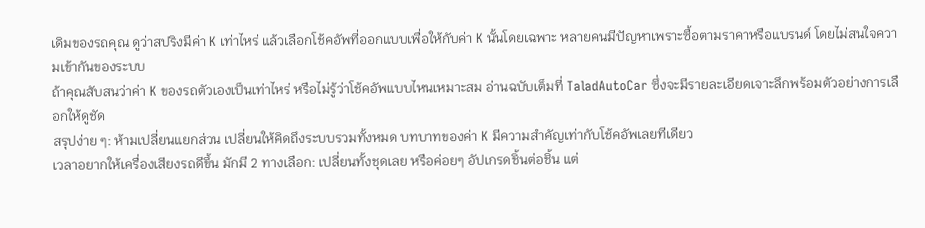เดิมของรถคุณ ดูว่าสปริงมีค่า K เท่าไหร่ แล้วเลือกโช้คอัพที่ออกแบบเพื่อให้กับค่า K นั้นโดยเฉพาะ หลายคนมีปัญหาเพราะซื้อตามราคาหรือแบรนด์ โดยไม่สนใจความเข้ากันของระบบ
ถ้าคุณสับสนว่าค่า K ของรถตัวเองเป็นเท่าไหร่ หรือไม่รู้ว่าโช้คอัพแบบไหนเหมาะสม อ่านฉบับเต็มที่ TaladAutoCar ซึ่งจะมีรายละเอียดเจาะลึกพร้อมตัวอย่างการเลือกให้ดูชัด
สรุปง่าย ๆ: ห้ามเปลี่ยนแยกส่วน เปลี่ยนให้คิดถึงระบบรวมทั้งหมด บทบาทของค่า K มีความสำคัญเท่ากับโช้คอัพเลยทีเดียว
เวลาอยากให้เครื่องเสียงรถดีขึ้น มักมี 2 ทางเลือก: เปลี่ยนทั้งชุดเลย หรือค่อยๆ อัปเกรดชิ้นต่อชิ้น แต่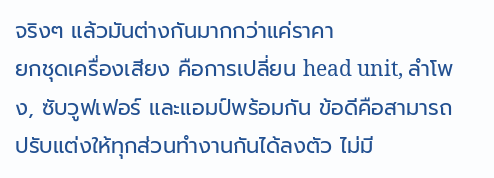จริงๆ แล้วมันต่างกันมากกว่าแค่ราคา
ยกชุดเครื่องเสียง คือการเปลี่ยน head unit, ลำโพง, ซับวูฟเฟอร์ และแอมป์พร้อมกัน ข้อดีคือสามารถปรับแต่งให้ทุกส่วนทำงานกันได้ลงตัว ไม่มี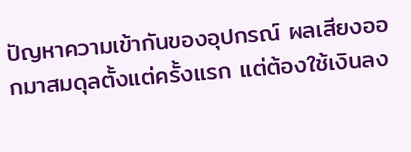ปัญหาความเข้ากันของอุปกรณ์ ผลเสียงออกมาสมดุลตั้งแต่ครั้งแรก แต่ต้องใช้เงินลง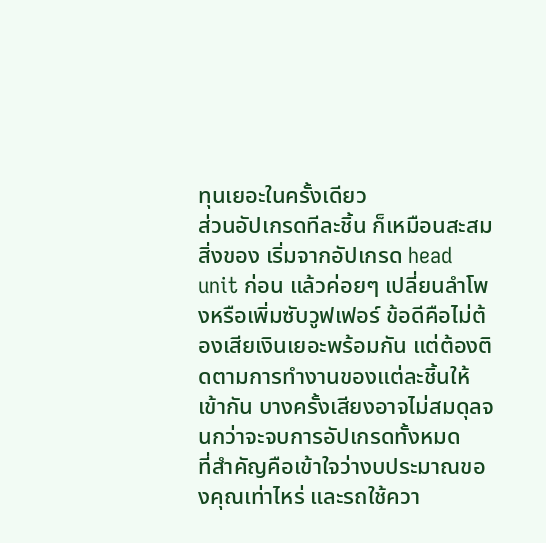ทุนเยอะในครั้งเดียว
ส่วนอัปเกรดทีละชิ้น ก็เหมือนสะสมสิ่งของ เริ่มจากอัปเกรด head unit ก่อน แล้วค่อยๆ เปลี่ยนลำโพงหรือเพิ่มซับวูฟเฟอร์ ข้อดีคือไม่ต้องเสียเงินเยอะพร้อมกัน แต่ต้องติดตามการทำงานของแต่ละชิ้นให้เข้ากัน บางครั้งเสียงอาจไม่สมดุลจนกว่าจะจบการอัปเกรดทั้งหมด
ที่สำคัญคือเข้าใจว่างบประมาณของคุณเท่าไหร่ และรถใช้ควา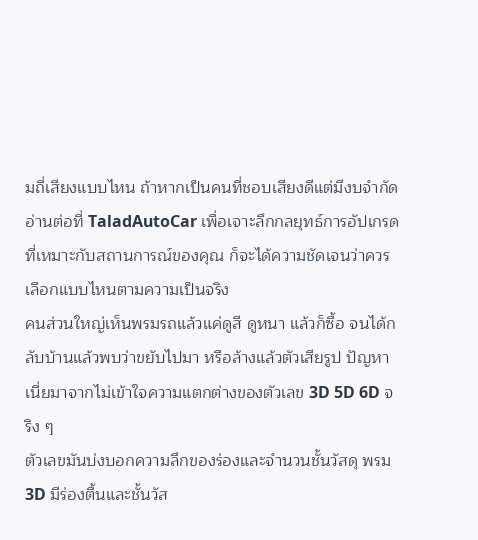มถี่เสียงแบบไหน ถ้าหากเป็นคนที่ชอบเสียงดีแต่มีงบจำกัด อ่านต่อที่ TaladAutoCar เพื่อเจาะลึกกลยุทธ์การอัปเกรดที่เหมาะกับสถานการณ์ของคุณ ก็จะได้ความชัดเจนว่าควรเลือกแบบไหนตามความเป็นจริง
คนส่วนใหญ่เห็นพรมรถแล้วแค่ดูสี ดูหนา แล้วก็ซื้อ จนได้กลับบ้านแล้วพบว่าขยับไปมา หรือล้างแล้วตัวเสียรูป ปัญหาเนี่ยมาจากไม่เข้าใจความแตกต่างของตัวเลข 3D 5D 6D จริง ๆ
ตัวเลขมันบ่งบอกความลึกของร่องและจำนวนชั้นวัสดุ พรม 3D มีร่องตื้นและชั้นวัส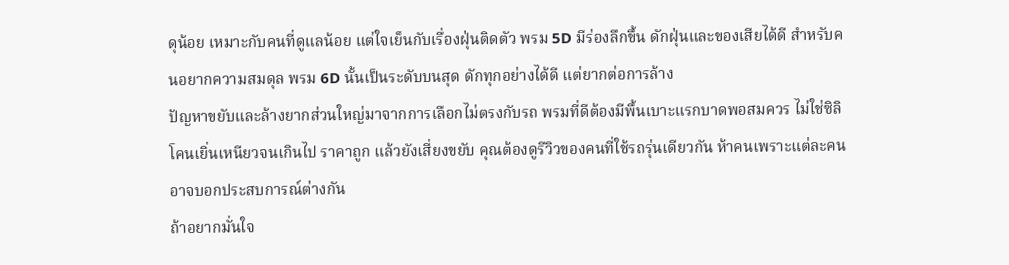ดุน้อย เหมาะกับคนที่ดูแลน้อย แต่ใจเย็นกับเรื่องฝุ่นติดตัว พรม 5D มีร่องลึกขึ้น ดักฝุ่นและของเสียได้ดี สำหรับคนอยากความสมดุล พรม 6D นั้นเป็นระดับบนสุด ดักทุกอย่างได้ดี แต่ยากต่อการล้าง
ปัญหาขยับและล้างยากส่วนใหญ่มาจากการเลือกไม่ตรงกับรถ พรมที่ดีต้องมีพื้นเบาะแรกบาดพอสมควร ไม่ใช่ซิลิโคนเยิ่นเหนียวจนเกินไป ราคาถูก แล้วยังเสี่ยงขยับ คุณต้องดูรีวิวของคนที่ใช้รถรุ่นเดียวกัน ห้าคนเพราะแต่ละคนอาจบอกประสบการณ์ต่างกัน
ถ้าอยากมั่นใจ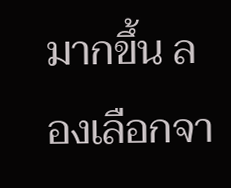มากขึ้น ลองเลือกจา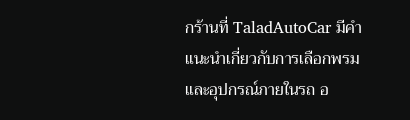กร้านที่ TaladAutoCar มีคำแนะนำเกี่ยวกับการเลือกพรมและอุปกรณ์ภายในรถ อ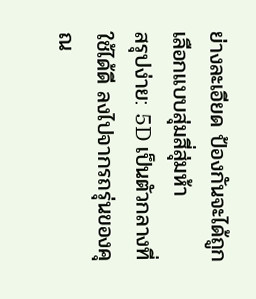ย่างละเอียด ป้องกันจะได้ถูกเลือกแบบสุ่มสี่สุ่มห้า
สรุปง่าย: 5D เป็นตัวกลางที่ใช้ได้ดี ลงไปจากรถรุ่นของคุณ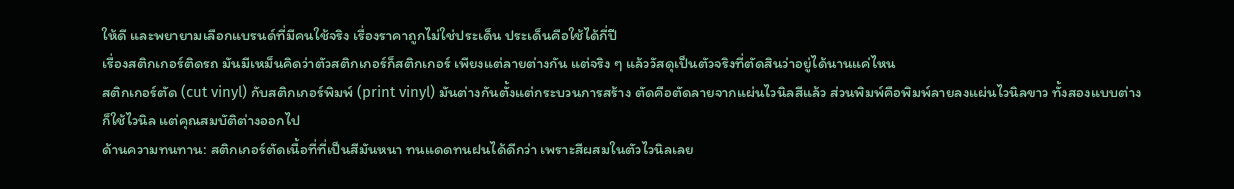ให้ดี และพยายามเลือกแบรนด์ที่มีคนใช้จริง เรื่องราคาถูกไม่ใช่ประเด็น ประเด็นคือใช้ได้กี่ปี
เรื่องสติกเกอร์ติดรถ มันมีเหม็นคิดว่าตัวสติกเกอร์ก็สติกเกอร์ เพียงแต่ลายต่างกัน แต่จริง ๆ แล้ววัสดุเป็นตัวจริงที่ตัดสินว่าอยู่ได้นานแค่ไหน
สติกเกอร์ตัด (cut vinyl) กับสติกเกอร์พิมพ์ (print vinyl) มันต่างกันตั้งแต่กระบวนการสร้าง ตัดคือตัดลายจากแผ่นไวนิลสีแล้ว ส่วนพิมพ์คือพิมพ์ลายลงแผ่นไวนิลขาว ทั้งสองแบบต่างก็ใช้ไวนิล แต่คุณสมบัติต่างออกไป
ด้านความทนทาน: สติกเกอร์ตัดเนื้อที่ที่เป็นสีมันหนา ทนแดดทนฝนได้ดีกว่า เพราะสีผสมในตัวไวนิลเลย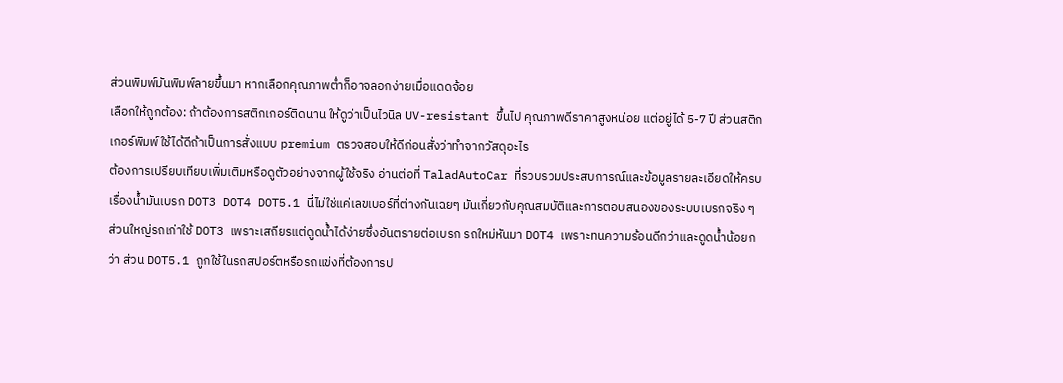ส่วนพิมพ์มันพิมพ์ลายขึ้นมา หากเลือกคุณภาพต่ำก็อาจลอกง่ายเมื่อแดดจ้อย
เลือกให้ถูกต้อง: ถ้าต้องการสติกเกอร์ติดนาน ให้ดูว่าเป็นไวนิล UV-resistant ขึ้นไป คุณภาพดีราคาสูงหน่อย แต่อยู่ได้ 5-7 ปี ส่วนสติกเกอร์พิมพ์ใช้ได้ดีถ้าเป็นการสั่งแบบ premium ตรวจสอบให้ดีก่อนสั่งว่าทำจากวัสดุอะไร
ต้องการเปรียบเทียบเพิ่มเติมหรือดูตัวอย่างจากผู้ใช้จริง อ่านต่อที่ TaladAutoCar ที่รวบรวมประสบการณ์และข้อมูลรายละเอียดให้ครบ
เรื่องน้ำมันเบรก DOT3 DOT4 DOT5.1 นี่ไม่ใช่แค่เลขเบอร์ที่ต่างกันเฉยๆ มันเกี่ยวกับคุณสมบัติและการตอบสนองของระบบเบรกจริง ๆ
ส่วนใหญ่รถเก่าใช้ DOT3 เพราะเสถียรแต่ดูดน้ำได้ง่ายซึ่งอันตรายต่อเบรก รถใหม่หันมา DOT4 เพราะทนความร้อนดีกว่าและดูดน้ำน้อยกว่า ส่วน DOT5.1 ถูกใช้ในรถสปอร์ตหรือรถแข่งที่ต้องการป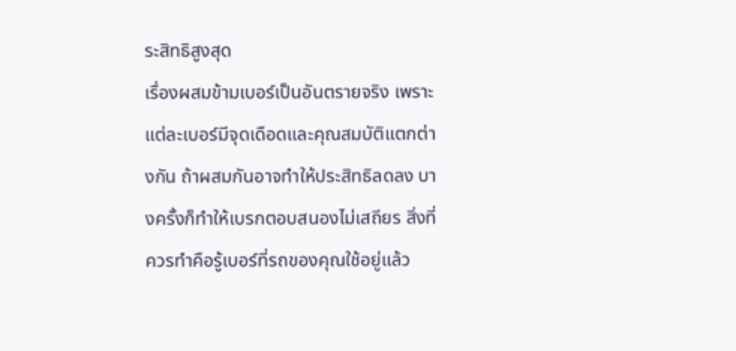ระสิทธิสูงสุด
เรื่องผสมข้ามเบอร์เป็นอันตรายจริง เพราะแต่ละเบอร์มีจุดเดือดและคุณสมบัติแตกต่างกัน ถ้าผสมกันอาจทำให้ประสิทธิลดลง บางครั้งก็ทำให้เบรกตอบสนองไม่เสถียร สิ่งที่ควรทำคือรู้เบอร์ที่รถของคุณใช้อยู่แล้ว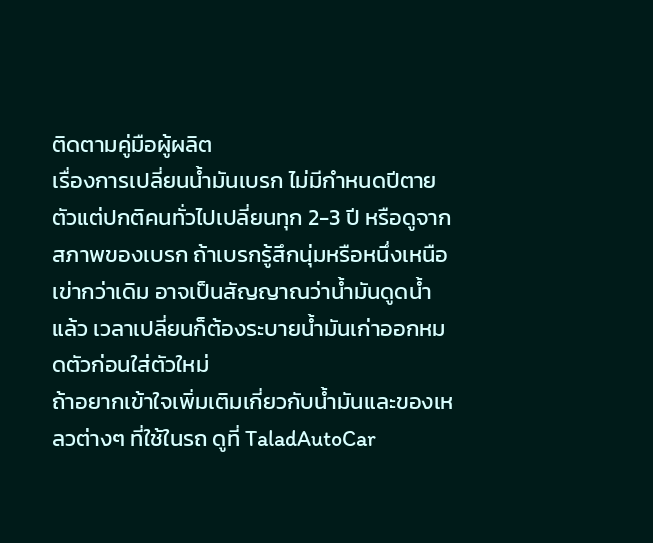ติดตามคู่มือผู้ผลิต
เรื่องการเปลี่ยนน้ำมันเบรก ไม่มีกำหนดปีตายตัวแต่ปกติคนทั่วไปเปลี่ยนทุก 2-3 ปี หรือดูจากสภาพของเบรก ถ้าเบรกรู้สึกนุ่มหรือหนึ่งเหนือเข่ากว่าเดิม อาจเป็นสัญญาณว่าน้ำมันดูดน้ำแล้ว เวลาเปลี่ยนก็ต้องระบายน้ำมันเก่าออกหมดตัวก่อนใส่ตัวใหม่
ถ้าอยากเข้าใจเพิ่มเติมเกี่ยวกับน้ำมันและของเหลวต่างๆ ที่ใช้ในรถ ดูที่ TaladAutoCar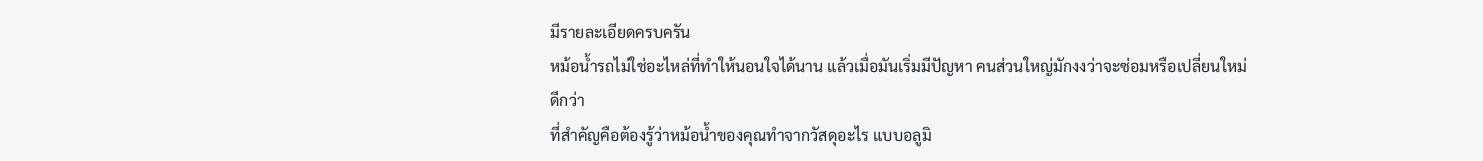มีรายละเอียดครบครัน
หม้อน้ำรถไม่ใช่อะไหล่ที่ทำให้นอนใจได้นาน แล้วเมื่อมันเริ่มมีปัญหา คนส่วนใหญ่มักงงว่าจะซ่อมหรือเปลี่ยนใหม่ดีกว่า
ที่สำคัญคือต้องรู้ว่าหม้อน้ำของคุณทำจากวัสดุอะไร แบบอลูมิ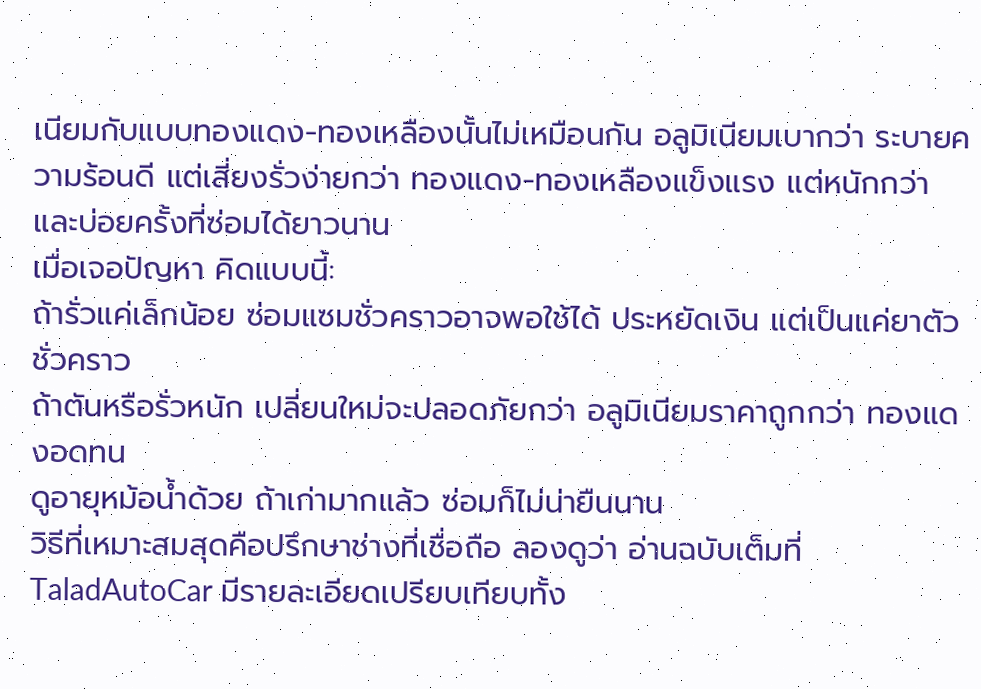เนียมกับแบบทองแดง-ทองเหลืองนั้นไม่เหมือนกัน อลูมิเนียมเบากว่า ระบายความร้อนดี แต่เสี่ยงรั่วง่ายกว่า ทองแดง-ทองเหลืองแข็งแรง แต่หนักกว่า และบ่อยครั้งที่ซ่อมได้ยาวนาน
เมื่อเจอปัญหา คิดแบบนี้:
ถ้ารั่วแค่เล็กน้อย ซ่อมแซมชั่วคราวอาจพอใช้ได้ ประหยัดเงิน แต่เป็นแค่ยาตัวชั่วคราว
ถ้าตันหรือรั่วหนัก เปลี่ยนใหม่จะปลอดภัยกว่า อลูมิเนียมราคาถูกกว่า ทองแดงอดทน
ดูอายุหม้อน้ำด้วย ถ้าเก่ามากแล้ว ซ่อมก็ไม่น่ายืนนาน
วิธีที่เหมาะสมสุดคือปรึกษาช่างที่เชื่อถือ ลองดูว่า อ่านฉบับเต็มที่ TaladAutoCar มีรายละเอียดเปรียบเทียบทั้ง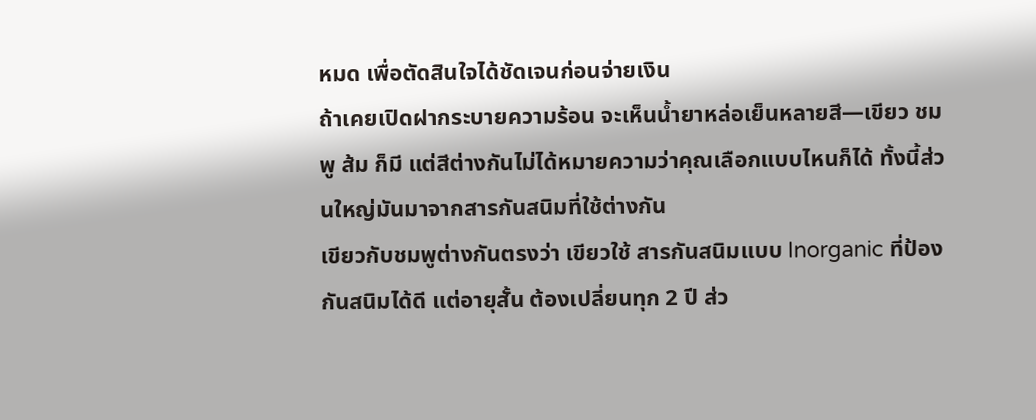หมด เพื่อตัดสินใจได้ชัดเจนก่อนจ่ายเงิน
ถ้าเคยเปิดฝากระบายความร้อน จะเห็นน้ำยาหล่อเย็นหลายสี—เขียว ชมพู ส้ม ก็มี แต่สีต่างกันไม่ได้หมายความว่าคุณเลือกแบบไหนก็ได้ ทั้งนี้ส่วนใหญ่มันมาจากสารกันสนิมที่ใช้ต่างกัน
เขียวกับชมพูต่างกันตรงว่า เขียวใช้ สารกันสนิมแบบ Inorganic ที่ป้องกันสนิมได้ดี แต่อายุสั้น ต้องเปลี่ยนทุก 2 ปี ส่ว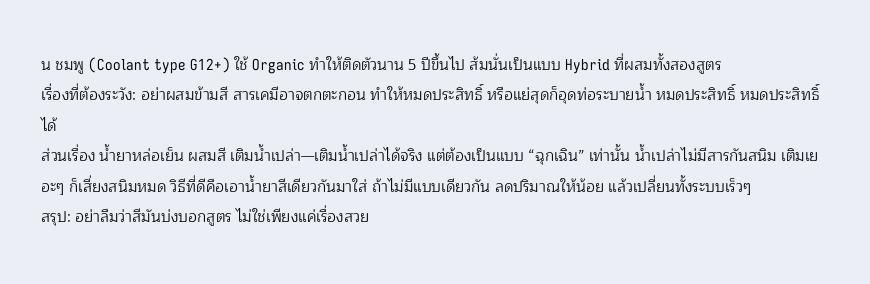น ชมพู (Coolant type G12+) ใช้ Organic ทำให้ติดตัวนาน 5 ปีขึ้นไป ส้มนั่นเป็นแบบ Hybrid ที่ผสมทั้งสองสูตร
เรื่องที่ต้องระวัง: อย่าผสมข้ามสี สารเคมีอาจตกตะกอน ทำให้หมดประสิทธิ์ หรือแย่สุดก็อุดท่อระบายน้ำ หมดประสิทธิ์ หมดประสิทธิ์ได้
ส่วนเรื่อง น้ำยาหล่อเย็น ผสมสี เติมน้ำเปล่า—เติมน้ำเปล่าได้จริง แต่ต้องเป็นแบบ “ฉุกเฉิน” เท่านั้น น้ำเปล่าไม่มีสารกันสนิม เติมเยอะๆ ก็เสี่ยงสนิมหมด วิธีที่ดีคือเอาน้ำยาสีเดียวกันมาใส่ ถ้าไม่มีแบบเดียวกัน ลดปริมาณให้น้อย แล้วเปลี่ยนทั้งระบบเร็วๆ
สรุป: อย่าลืมว่าสีมันบ่งบอกสูตร ไม่ใช่เพียงแค่เรื่องสวย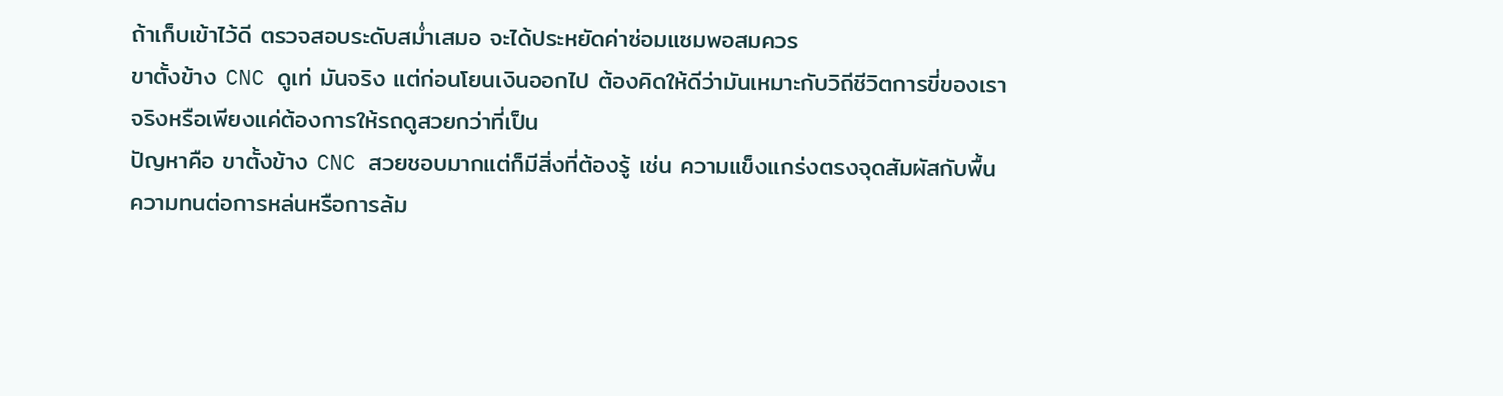ถ้าเก็บเข้าไว้ดี ตรวจสอบระดับสม่ำเสมอ จะได้ประหยัดค่าซ่อมแซมพอสมควร
ขาตั้งข้าง CNC ดูเท่ มันจริง แต่ก่อนโยนเงินออกไป ต้องคิดให้ดีว่ามันเหมาะกับวิถีชีวิตการขี่ของเราจริงหรือเพียงแค่ต้องการให้รถดูสวยกว่าที่เป็น
ปัญหาคือ ขาตั้งข้าง CNC สวยชอบมากแต่ก็มีสิ่งที่ต้องรู้ เช่น ความแข็งแกร่งตรงจุดสัมผัสกับพื้น ความทนต่อการหล่นหรือการล้ม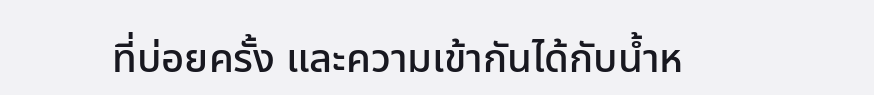ที่บ่อยครั้ง และความเข้ากันได้กับน้ำห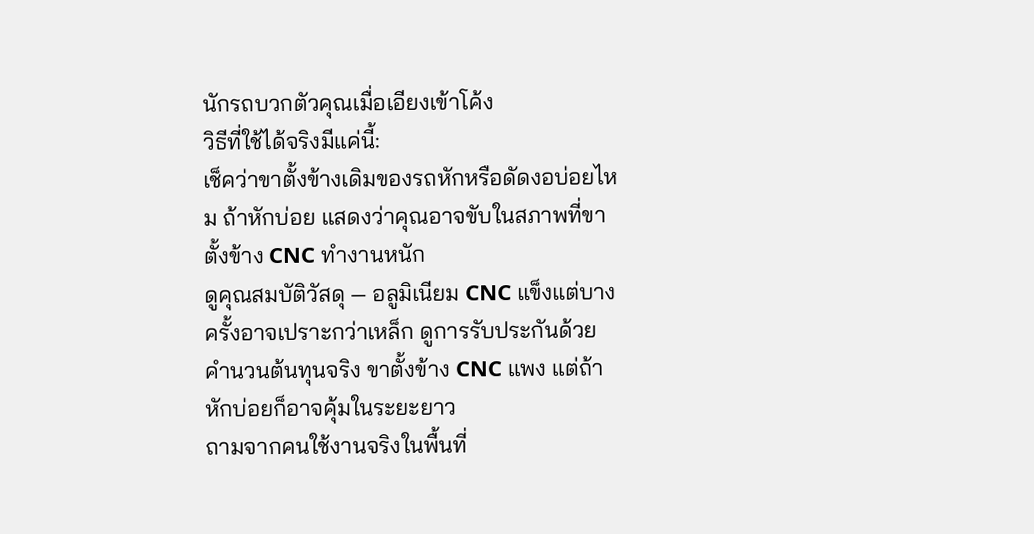นักรถบวกตัวคุณเมื่อเอียงเข้าโค้ง
วิธีที่ใช้ได้จริงมีแค่นี้:
เช็คว่าขาตั้งข้างเดิมของรถหักหรือดัดงอบ่อยไหม ถ้าหักบ่อย แสดงว่าคุณอาจขับในสภาพที่ขาตั้งข้าง CNC ทำงานหนัก
ดูคุณสมบัติวัสดุ — อลูมิเนียม CNC แข็งแต่บางครั้งอาจเปราะกว่าเหล็ก ดูการรับประกันด้วย
คำนวนต้นทุนจริง ขาตั้งข้าง CNC แพง แต่ถ้าหักบ่อยก็อาจคุ้มในระยะยาว
ถามจากคนใช้งานจริงในพื้นที่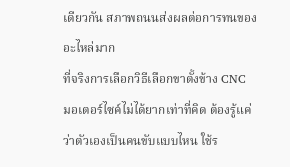เดียวกัน สภาพถนนส่งผลต่อการทนของอะไหล่มาก
ที่จริงการเลือกวิธีเลือกขาตั้งข้าง CNC มอเตอร์ไซค์ไม่ได้ยากเท่าที่คิด ต้องรู้แค่ว่าตัวเองเป็นคนขับแบบไหน ใช้ร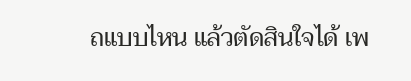ถแบบไหน แล้วตัดสินใจได้ เพ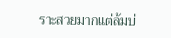ราะสวยมากแต่ล้มบ่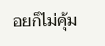อยก็ไม่คุ้ม